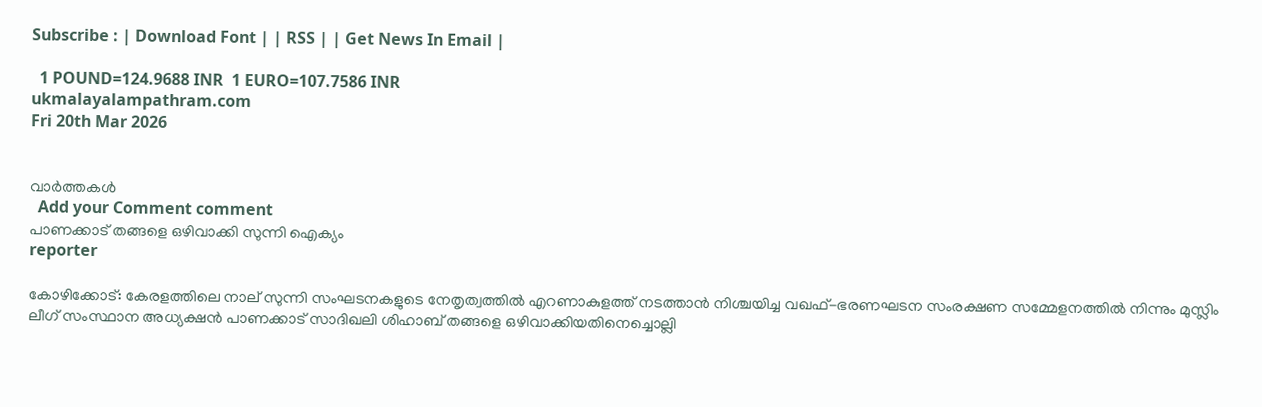Subscribe : | Download Font | | RSS | | Get News In Email |

  1 POUND=124.9688 INR  1 EURO=107.7586 INR
ukmalayalampathram.com
Fri 20th Mar 2026


വാര്‍ത്തകള്‍
  Add your Comment comment
പാണക്കാട് തങ്ങളെ ഒഴിവാക്കി സുന്നി ഐക്യം
reporter

കോഴിക്കോട്: കേരളത്തിലെ നാല് സുന്നി സംഘടനകളുടെ നേതൃത്വത്തില്‍ എറണാകുളത്ത് നടത്താന്‍ നിശ്ചയിച്ച വഖഫ്-ഭരണഘടന സംരക്ഷണ സമ്മേളനത്തില്‍ നിന്നും മുസ്ലിം ലീഗ് സംസ്ഥാന അധ്യക്ഷന്‍ പാണക്കാട് സാദിഖലി ശിഹാബ് തങ്ങളെ ഒഴിവാക്കിയതിനെച്ചൊല്ലി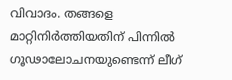വിവാദം. തങ്ങളെ മാറ്റിനിര്‍ത്തിയതിന് പിന്നില്‍ ഗൂഢാലോചനയുണ്ടെന്ന് ലീഗ്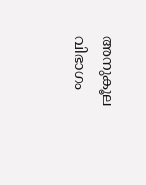അനുകൂല വിഭാഗം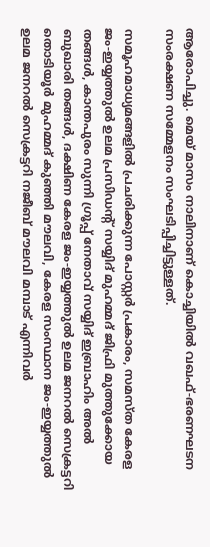ആരോപിച്ചു. മെയ് മാസം നാലിനാണ് കൊച്ചിയില്‍ വഖഫ്-ഭരണഘടന സംരക്ഷണ സമ്മേളനം സംഘടിപ്പിച്ചിട്ടുള്ളത്.

സമൂഹമാധ്യമങ്ങളില്‍ പ്രചരിക്കുന്ന പോസ്റ്റര്‍ പ്രകാരം, സമസ്ത കേരള ജം-ഇയ്യത്തുല്‍ ഉലമ പ്രസിഡന്റ് സയ്യിദ് മുഹമ്മദ് ജിഫ്രി മുത്തുക്കോയ തങ്ങള്‍, കാന്തപുരം സുന്നി ഗ്രൂപ്പ് നേതാവ് സയ്യിദ് ഇബ്രാഹിം അല്‍ ബുഖാരി തങ്ങള്‍, ദക്ഷിണ കേരള ജം-ഇയ്യത്തുല്‍ ഉലമ ജനറല്‍ സെക്രട്ടറി തൊടിയൂര്‍ മുഹമ്മദ് കുഞ്ഞി മൗലവി, കേരള സംസ്ഥാന ജം-ഇയ്യത്തുല്‍ ഉലമ ജനറല്‍ സെക്രട്ടറി നജീബ് മൗലവി മമ്പാട് എന്നിവര്‍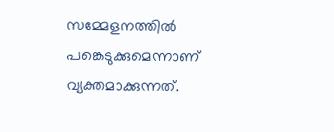സമ്മേളനത്തില്‍ പങ്കെടുക്കുമെന്നാണ് വ്യക്തമാക്കുന്നത്.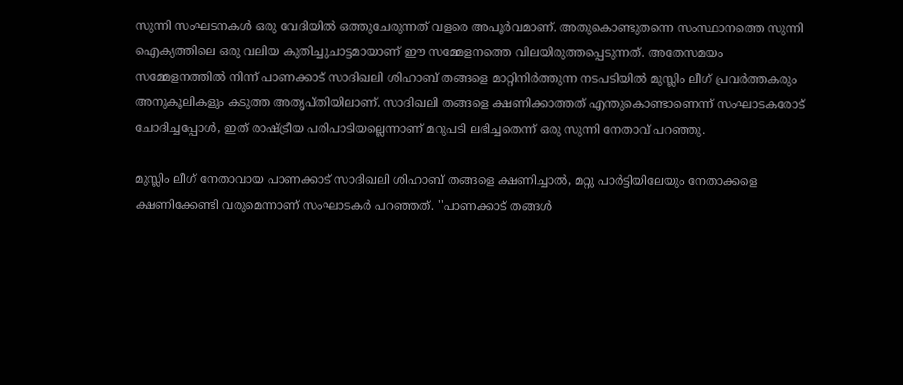സുന്നി സംഘടനകള്‍ ഒരു വേദിയില്‍ ഒത്തുചേരുന്നത് വളരെ അപൂര്‍വമാണ്. അതുകൊണ്ടുതന്നെ സംസ്ഥാനത്തെ സുന്നി ഐക്യത്തിലെ ഒരു വലിയ കുതിച്ചുചാട്ടമായാണ് ഈ സമ്മേളനത്തെ വിലയിരുത്തപ്പെടുന്നത്. അതേസമയം സമ്മേളനത്തില്‍ നിന്ന് പാണക്കാട് സാദിഖലി ശിഹാബ് തങ്ങളെ മാറ്റിനിര്‍ത്തുന്ന നടപടിയില്‍ മുസ്ലിം ലീഗ് പ്രവര്‍ത്തകരും അനുകൂലികളും കടുത്ത അതൃപ്തിയിലാണ്. സാദിഖലി തങ്ങളെ ക്ഷണിക്കാത്തത് എന്തുകൊണ്ടാണെന്ന് സംഘാടകരോട് ചോദിച്ചപ്പോള്‍, ഇത് രാഷ്ട്രീയ പരിപാടിയല്ലെന്നാണ് മറുപടി ലഭിച്ചതെന്ന് ഒരു സുന്നി നേതാവ് പറഞ്ഞു.

മുസ്ലിം ലീഗ് നേതാവായ പാണക്കാട് സാദിഖലി ശിഹാബ് തങ്ങളെ ക്ഷണിച്ചാല്‍, മറ്റു പാര്‍ട്ടിയിലേയും നേതാക്കളെ ക്ഷണിക്കേണ്ടി വരുമെന്നാണ് സംഘാടകര്‍ പറഞ്ഞത്. ''പാണക്കാട് തങ്ങള്‍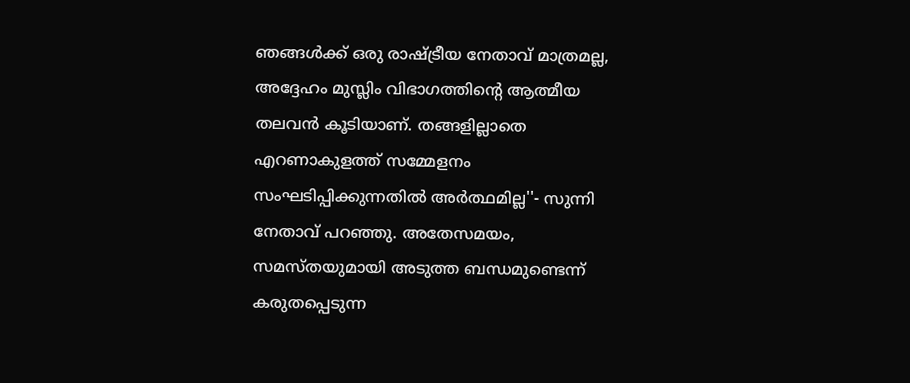ഞങ്ങള്‍ക്ക് ഒരു രാഷ്ട്രീയ നേതാവ് മാത്രമല്ല, അദ്ദേഹം മുസ്ലിം വിഭാഗത്തിന്റെ ആത്മീയ തലവന്‍ കൂടിയാണ്. തങ്ങളില്ലാതെ എറണാകുളത്ത് സമ്മേളനം സംഘടിപ്പിക്കുന്നതില്‍ അര്‍ത്ഥമില്ല''- സുന്നി നേതാവ് പറഞ്ഞു. അതേസമയം, സമസ്തയുമായി അടുത്ത ബന്ധമുണ്ടെന്ന് കരുതപ്പെടുന്ന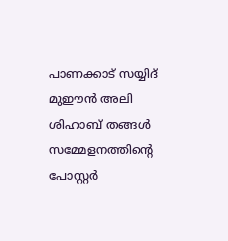പാണക്കാട് സയ്യിദ് മുഈന്‍ അലി ശിഹാബ് തങ്ങള്‍ സമ്മേളനത്തിന്റെ പോസ്റ്റര്‍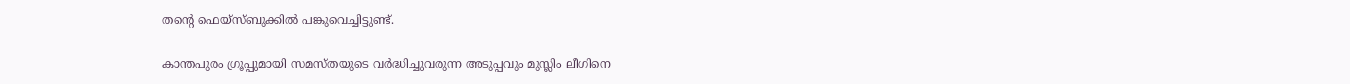തന്റെ ഫെയ്സ്ബുക്കില്‍ പങ്കുവെച്ചിട്ടുണ്ട്.

കാന്തപുരം ഗ്രൂപ്പുമായി സമസ്തയുടെ വര്‍ദ്ധിച്ചുവരുന്ന അടുപ്പവും മുസ്ലിം ലീഗിനെ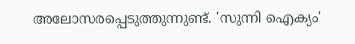അലോസരപ്പെടുത്തുന്നുണ്ട്. 'സുന്നി ഐക്യം'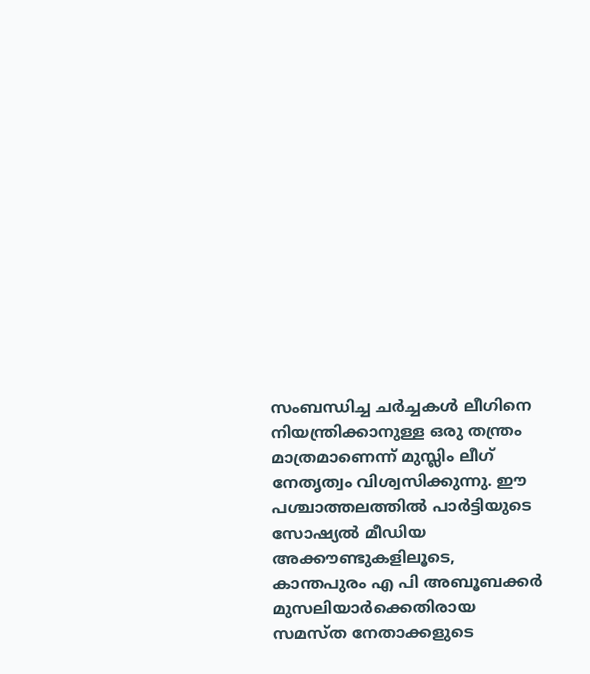സംബന്ധിച്ച ചര്‍ച്ചകള്‍ ലീഗിനെ നിയന്ത്രിക്കാനുള്ള ഒരു തന്ത്രം മാത്രമാണെന്ന് മുസ്ലിം ലീഗ് നേതൃത്വം വിശ്വസിക്കുന്നു. ഈ പശ്ചാത്തലത്തില്‍ പാര്‍ട്ടിയുടെ സോഷ്യല്‍ മീഡിയ അക്കൗണ്ടുകളിലൂടെ, കാന്തപുരം എ പി അബൂബക്കര്‍ മുസലിയാര്‍ക്കെതിരായ സമസ്ത നേതാക്കളുടെ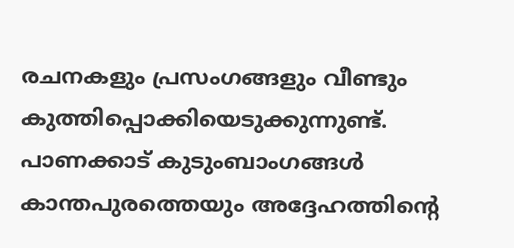രചനകളും പ്രസംഗങ്ങളും വീണ്ടും കുത്തിപ്പൊക്കിയെടുക്കുന്നുണ്ട്. പാണക്കാട് കുടുംബാംഗങ്ങള്‍ കാന്തപുരത്തെയും അദ്ദേഹത്തിന്റെ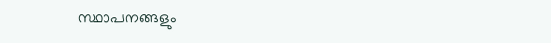സ്ഥാപനങ്ങളും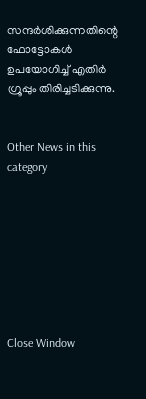സന്ദര്‍ശിക്കുന്നതിന്റെ ഫോട്ടോകള്‍ ഉപയോഗിച്ച് എതിര്‍ ഗ്രൂപ്പും തിരിച്ചടിക്കുന്നു.


Other News in this category








Close Window